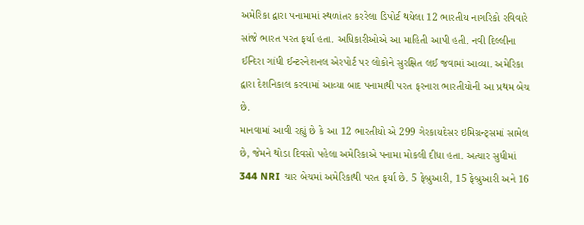અમેરિકા દ્વારા પનામામાં સ્થળાંતર કરરેલા ડિપોર્ટ થયેલા 12 ભારતીય નાગરિકો રવિવારે સાંજે ભારત પરત ફર્યા હતા. અધિકારીઓએ આ માહિતી આપી હતી. નવી દિલ્લીના ઈન્દિરા ગાંધી ઈન્ટરનેશનલ એરપોર્ટ પર લોકોને સુરક્ષિત લઈ જવામાં આવ્યા. અમેરિકા દ્વારા દેશનિકાલ કરવામાં આવ્યા બાદ પનામાથી પરત ફરનારા ભારતીયોની આ પ્રથમ બેચ છે.
માનવામાં આવી રહ્યું છે કે આ 12 ભારતીયો એ 299 ગેરકાયદેસર ઇમિગ્રન્ટ્સમાં સામેલ છે, જેમને થોડા દિવસો પહેલા અમેરિકાએ પનામા મોકલી દીધા હતા. અત્યાર સુધીમાં 344 NRI ચાર બેચમાં અમેરિકાથી પરત ફર્યા છે. 5 ફેબ્રુઆરી, 15 ફેબ્રુઆરી અને 16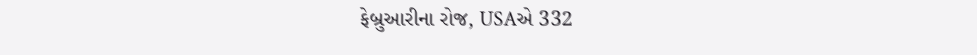ફેબ્રુઆરીના રોજ, USAએ 332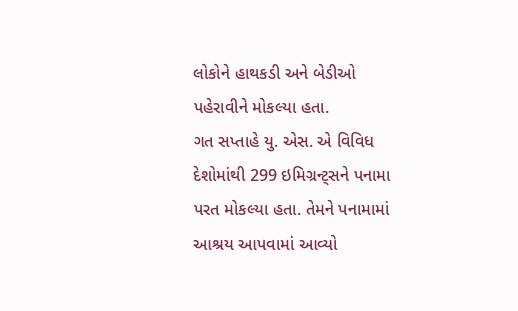લોકોને હાથકડી અને બેડીઓ પહેરાવીને મોકલ્યા હતા.
ગત સપ્તાહે યુ. એસ. એ વિવિધ દેશોમાંથી 299 ઇમિગ્રન્ટ્સને પનામા પરત મોકલ્યા હતા. તેમને પનામામાં આશ્રય આપવામાં આવ્યો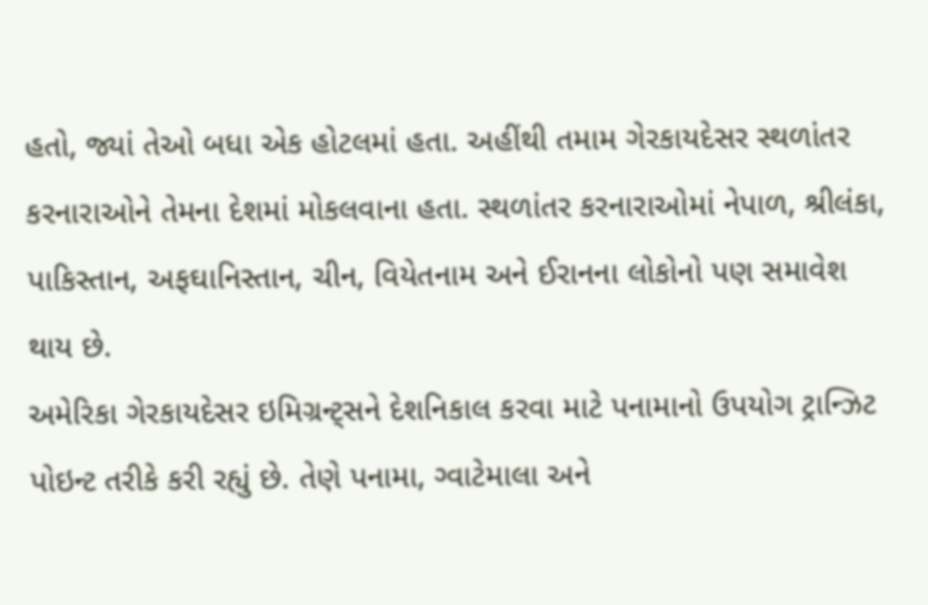હતો, જ્યાં તેઓ બધા એક હોટલમાં હતા. અહીંથી તમામ ગેરકાયદેસર સ્થળાંતર કરનારાઓને તેમના દેશમાં મોકલવાના હતા. સ્થળાંતર કરનારાઓમાં નેપાળ, શ્રીલંકા, પાકિસ્તાન, અફઘાનિસ્તાન, ચીન, વિયેતનામ અને ઈરાનના લોકોનો પણ સમાવેશ થાય છે.
અમેરિકા ગેરકાયદેસર ઇમિગ્રન્ટ્સને દેશનિકાલ કરવા માટે પનામાનો ઉપયોગ ટ્રાન્ઝિટ પોઇન્ટ તરીકે કરી રહ્યું છે. તેણે પનામા, ગ્વાટેમાલા અને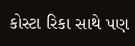કોસ્ટા રિકા સાથે પણ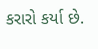કરારો કર્યા છે.